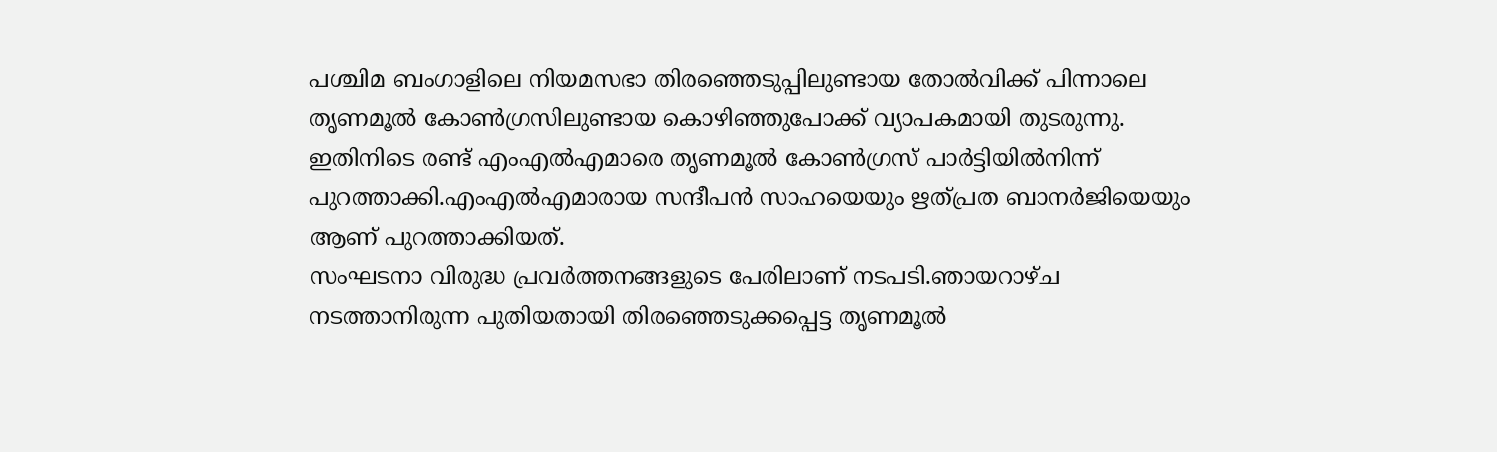പശ്ചിമ ബംഗാളിലെ നിയമസഭാ തിരഞ്ഞെടുപ്പിലുണ്ടായ തോൽവിക്ക് പിന്നാലെ തൃണമൂൽ കോൺഗ്രസിലുണ്ടായ കൊഴിഞ്ഞുപോക്ക് വ്യാപകമായി തുടരുന്നു. ഇതിനിടെ രണ്ട് എംഎൽഎമാരെ തൃണമൂൽ കോൺഗ്രസ് പാർട്ടിയിൽനിന്ന് പുറത്താക്കി.എംഎൽഎമാരായ സന്ദീപൻ സാഹയെയും ഋത്പ്രത ബാനർജിയെയും ആണ് പുറത്താക്കിയത്.
സംഘടനാ വിരുദ്ധ പ്രവർത്തനങ്ങളുടെ പേരിലാണ് നടപടി.ഞായറാഴ്ച നടത്താനിരുന്ന പുതിയതായി തിരഞ്ഞെടുക്കപ്പെട്ട തൃണമൂൽ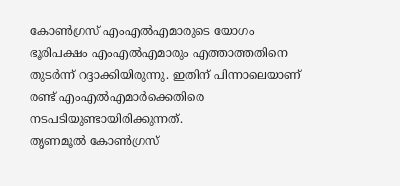കോൺഗ്രസ് എംഎൽഎമാരുടെ യോഗം ഭൂരിപക്ഷം എംഎൽഎമാരും എത്താത്തതിനെ തുടർന്ന് റദ്ദാക്കിയിരുന്നു. ഇതിന് പിന്നാലെയാണ് രണ്ട് എംഎൽഎമാർക്കെതിരെ നടപടിയുണ്ടായിരിക്കുന്നത്.
തൃണമൂൽ കോൺഗ്രസ്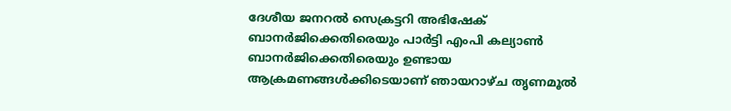ദേശീയ ജനറൽ സെക്രട്ടറി അഭിഷേക് ബാനർജിക്കെതിരെയും പാർട്ടി എംപി കല്യാൺ ബാനർജിക്കെതിരെയും ഉണ്ടായ ആക്രമണങ്ങൾക്കിടെയാണ് ഞായറാഴ്ച തൃണമൂൽ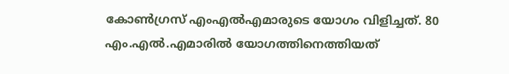കോൺഗ്രസ് എംഎൽഎമാരുടെ യോഗം വിളിച്ചത്. 80 എം.എൽ.എമാരിൽ യോഗത്തിനെത്തിയത്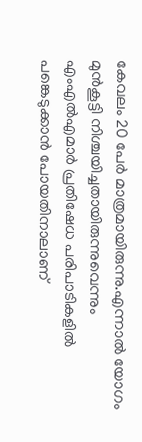കേവലം 20 പേർ മാത്രമായിരുന്നു.എന്നാൽ യോഗം മുൻകൂട്ടി നിശ്ചയിച്ചതായിരുന്നുവെന്നും എംഎൽഎമാർ പ്രതിഷേധ പരിപാടികളിൽ പങ്കെടുക്കാൻ പോയതിനാലാണ്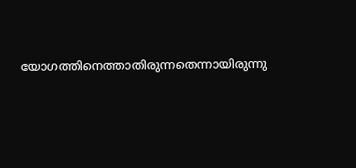യോഗത്തിനെത്താതിരുന്നതെന്നായിരുന്നു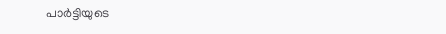പാർട്ടിയുടെ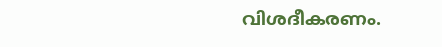വിശദീകരണം.